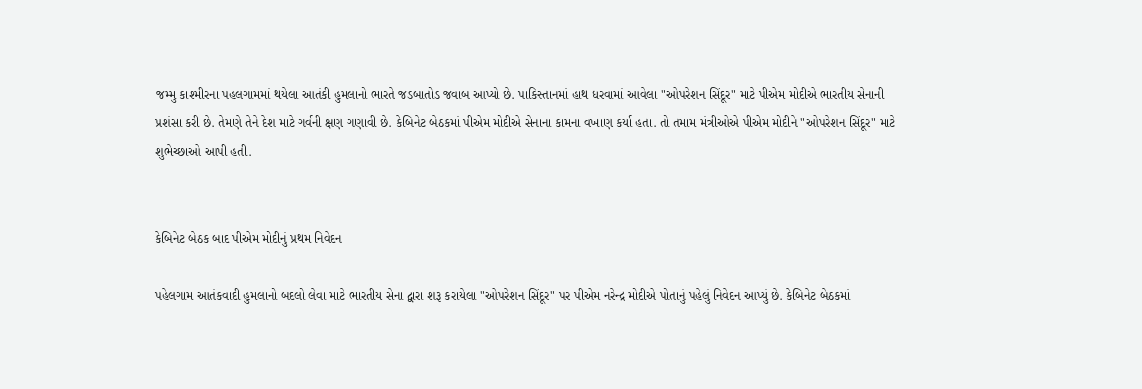જમ્મુ કાશ્મીરના પહલગામમાં થયેલા આતંકી હુમલાનો ભારતે જડબાતોડ જવાબ આપ્યો છે. પાકિસ્તાનમાં હાથ ધરવામાં આવેલા "ઓપરેશન સિંદૂર" માટે પીએમ મોદીએ ભારતીય સેનાની પ્રશંસા કરી છે. તેમણે તેને દેશ માટે ગર્વની ક્ષણ ગણાવી છે. કેબિનેટ બેઠકમાં પીએમ મોદીએ સેનાના કામના વખાણ કર્યા હતા. તો તમામ મંત્રીઓએ પીએમ મોદીને "ઓપરેશન સિંદૂર" માટે શુભેચ્છાઓ આપી હતી.


કેબિનેટ બેઠક બાદ પીએમ મોદીનું પ્રથમ નિવેદન

પહેલગામ આતંકવાદી હુમલાનો બદલો લેવા માટે ભારતીય સેના દ્વારા શરૂ કરાયેલા "ઓપરેશન સિંદૂર" પર પીએમ નરેન્દ્ર મોદીએ પોતાનું પહેલું નિવેદન આપ્યું છે. કેબિનેટ બેઠકમાં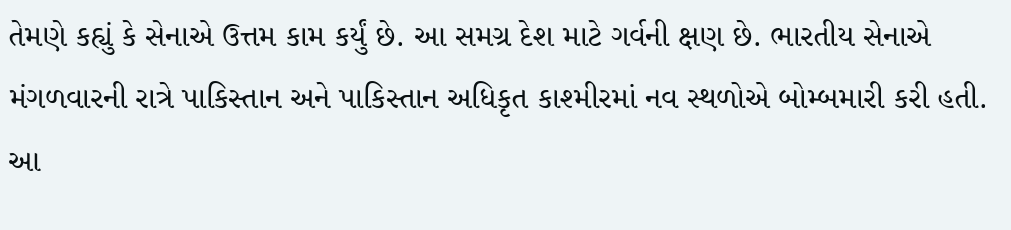તેમણે કહ્યું કે સેનાએ ઉત્તમ કામ કર્યું છે. આ સમગ્ર દેશ માટે ગર્વની ક્ષણ છે. ભારતીય સેનાએ મંગળવારની રાત્રે પાકિસ્તાન અને પાકિસ્તાન અધિકૃત કાશ્મીરમાં નવ સ્થળોએ બોમ્બમારી કરી હતી. આ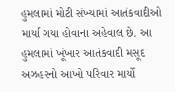હુમલામાં મોટી સંખ્યામાં આતંકવાદીઓ માર્યા ગયા હોવાના અહેવાલ છે. આ હુમલામાં ખૂંખાર આતંકવાદી મસૂદ અઝહરનો આખો પરિવાર માર્યો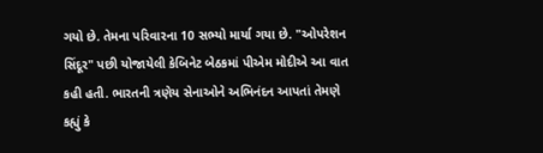ગયો છે. તેમના પરિવારના 10 સભ્યો માર્યા ગયા છે. "ઓપરેશન સિંદૂર" પછી યોજાયેલી કેબિનેટ બેઠકમાં પીએમ મોદીએ આ વાત કહી હતી. ભારતની ત્રણેય સેનાઓને અભિનંદન આપતાં તેમણે કહ્યું કે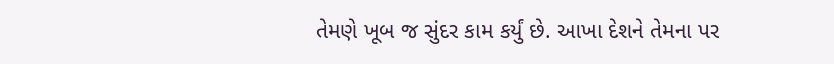તેમણે ખૂબ જ સુંદર કામ કર્યું છે. આખા દેશને તેમના પર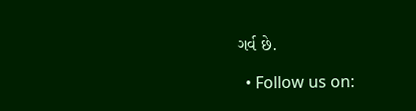ગર્વ છે.

  • Follow us on: